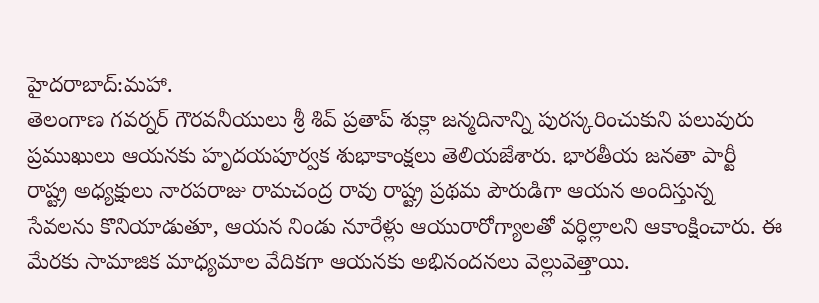హైదరాబాద్:మహా.
తెలంగాణ గవర్నర్ గౌరవనీయులు శ్రీ శివ్ ప్రతాప్ శుక్లా జన్మదినాన్ని పురస్కరించుకుని పలువురు ప్రముఖులు ఆయనకు హృదయపూర్వక శుభాకాంక్షలు తెలియజేశారు. భారతీయ జనతా పార్టీ రాష్ట్ర అధ్యక్షులు నారపరాజు రామచంద్ర రావు రాష్ట్ర ప్రథమ పౌరుడిగా ఆయన అందిస్తున్న సేవలను కొనియాడుతూ, ఆయన నిండు నూరేళ్లు ఆయురారోగ్యాలతో వర్ధిల్లాలని ఆకాంక్షించారు. ఈ మేరకు సామాజిక మాధ్యమాల వేదికగా ఆయనకు అభినందనలు వెల్లువెత్తాయి.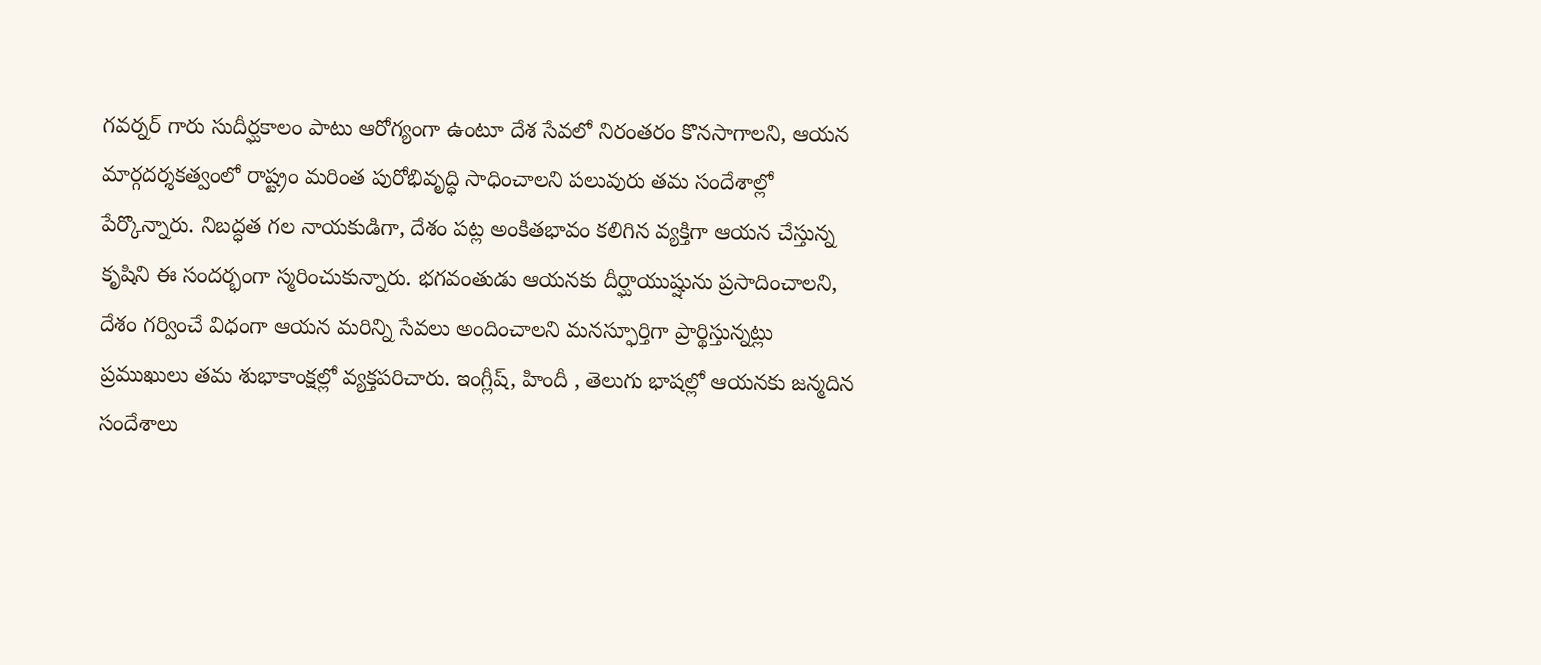గవర్నర్ గారు సుదీర్ఘకాలం పాటు ఆరోగ్యంగా ఉంటూ దేశ సేవలో నిరంతరం కొనసాగాలని, ఆయన మార్గదర్శకత్వంలో రాష్ట్రం మరింత పురోభివృద్ధి సాధించాలని పలువురు తమ సందేశాల్లో పేర్కొన్నారు. నిబద్ధత గల నాయకుడిగా, దేశం పట్ల అంకితభావం కలిగిన వ్యక్తిగా ఆయన చేస్తున్న కృషిని ఈ సందర్భంగా స్మరించుకున్నారు. భగవంతుడు ఆయనకు దీర్ఘాయుష్షును ప్రసాదించాలని, దేశం గర్వించే విధంగా ఆయన మరిన్ని సేవలు అందించాలని మనస్ఫూర్తిగా ప్రార్థిస్తున్నట్లు ప్రముఖులు తమ శుభాకాంక్షల్లో వ్యక్తపరిచారు. ఇంగ్లీష్, హిందీ , తెలుగు భాషల్లో ఆయనకు జన్మదిన సందేశాలు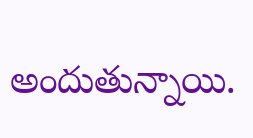అందుతున్నాయి.